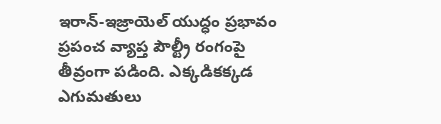ఇరాన్-ఇజ్రాయెల్ యుద్ధం ప్రభావం ప్రపంచ వ్యాప్త పౌల్ట్రీ రంగంపై తీవ్రంగా పడింది. ఎక్కడికక్కడ ఎగుమతులు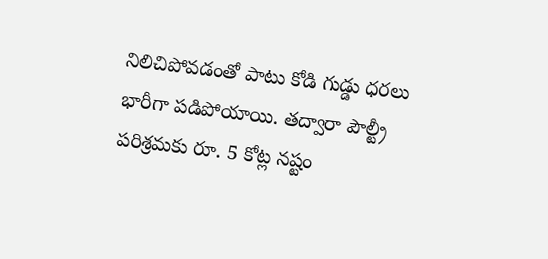నిలిచిపోవడంతో పాటు కోడి గుడ్డు ధరలు భారీగా పడిపోయాయి. తద్వారా పౌల్ట్రీ పరిశ్రమకు రూ. 5 కోట్ల నష్టం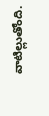వాటిల్లుతోంది.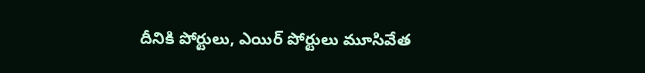దీనికి పోర్టులు, ఎయిర్ పోర్టులు మూసివేత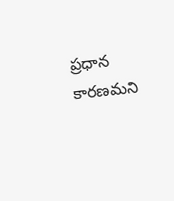ప్రధాన కారణమని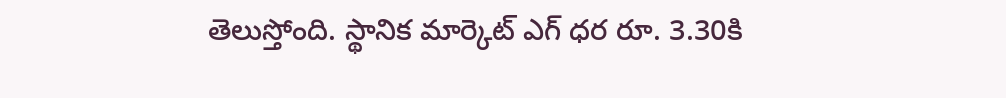తెలుస్తోంది. స్థానిక మార్కెట్ ఎగ్ ధర రూ. 3.30కి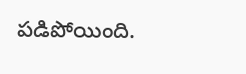పడిపోయింది.